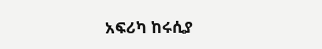አፍሪካ ከሩሲያ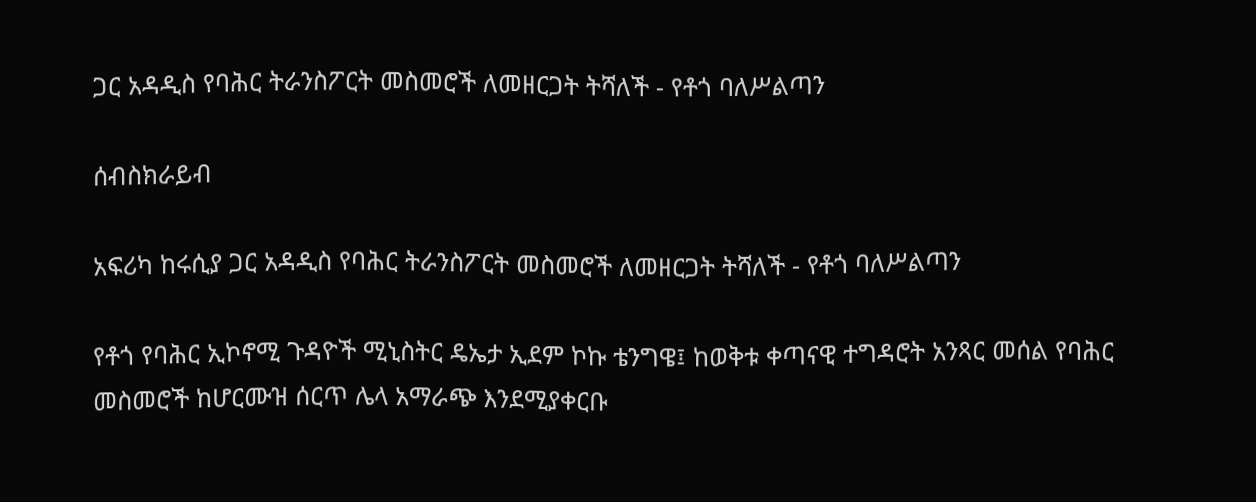ጋር አዳዲስ የባሕር ትራንስፖርት መስመሮች ለመዘርጋት ትሻለች - የቶጎ ባለሥልጣን

ሰብስክራይብ

አፍሪካ ከሩሲያ ጋር አዳዲስ የባሕር ትራንስፖርት መስመሮች ለመዘርጋት ትሻለች - የቶጎ ባለሥልጣን

የቶጎ የባሕር ኢኮኖሚ ጉዳዮች ሚኒስትር ዴኤታ ኢደም ኮኩ ቴንግዌ፤ ከወቅቱ ቀጣናዊ ተግዳሮት አንጻር መሰል የባሕር መስመሮች ከሆርሙዝ ሰርጥ ሌላ አማራጭ እንደሚያቀርቡ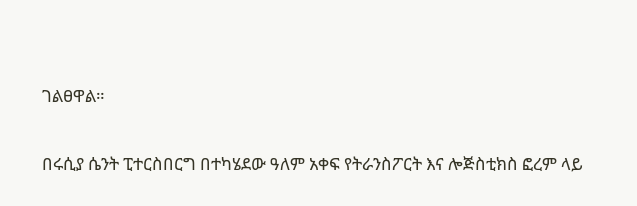ገልፀዋል።

በሩሲያ ሴንት ፒተርስበርግ በተካሄደው ዓለም አቀፍ የትራንስፖርት እና ሎጅስቲክስ ፎረም ላይ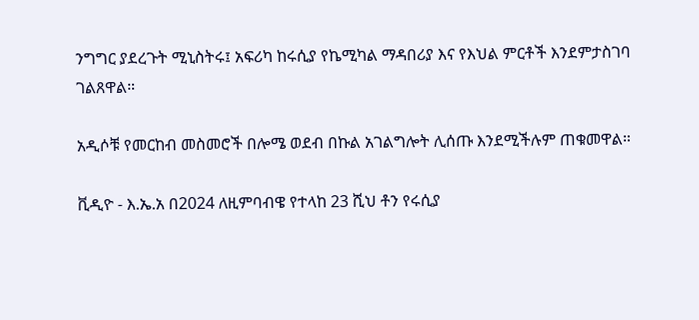ንግግር ያደረጉት ሚኒስትሩ፤ አፍሪካ ከሩሲያ የኬሚካል ማዳበሪያ እና የእህል ምርቶች እንደምታስገባ ገልጸዋል።

አዲሶቹ የመርከብ መስመሮች በሎሜ ወደብ በኩል አገልግሎት ሊሰጡ እንደሚችሉም ጠቁመዋል።

ቪዲዮ - እ.ኤ.አ በ2024 ለዚምባብዌ የተላከ 23 ሺህ ቶን የሩሲያ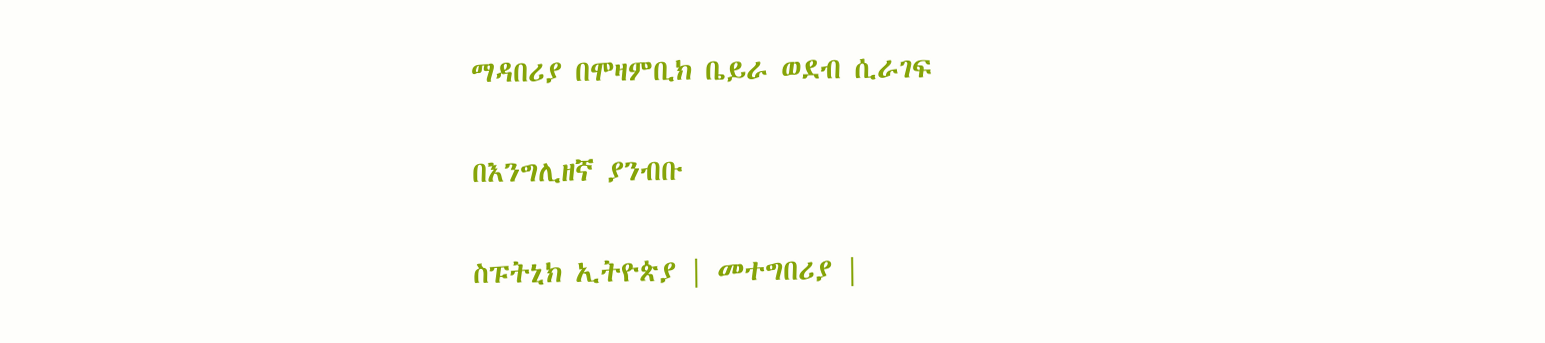ማዳበሪያ በሞዛምቢክ ቤይራ ወደብ ሲራገፍ

በእንግሊዘኛ ያንብቡ

ስፑትኒክ ኢትዮጵያ | መተግበሪያ |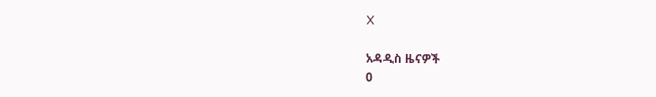X

አዳዲስ ዜናዎች
0